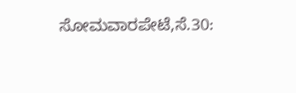ಸೋಮವಾರಪೇಟೆ,ಸೆ.30: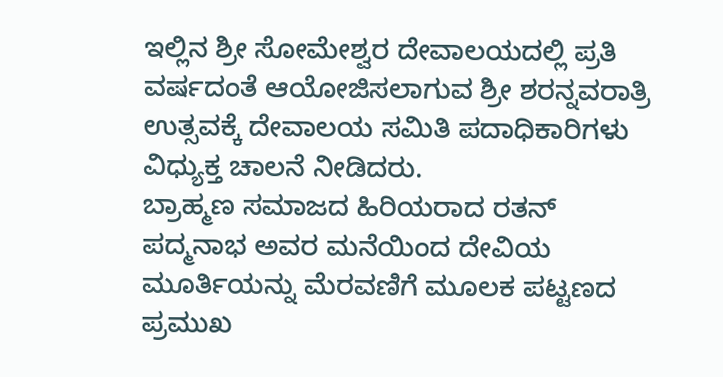ಇಲ್ಲಿನ ಶ್ರೀ ಸೋಮೇಶ್ವರ ದೇವಾಲಯದಲ್ಲಿ ಪ್ರತಿ ವರ್ಷದಂತೆ ಆಯೋಜಿಸಲಾಗುವ ಶ್ರೀ ಶರನ್ನವರಾತ್ರಿ ಉತ್ಸವಕ್ಕೆ ದೇವಾಲಯ ಸಮಿತಿ ಪದಾಧಿಕಾರಿಗಳು ವಿಧ್ಯುಕ್ತ ಚಾಲನೆ ನೀಡಿದರು.
ಬ್ರಾಹ್ಮಣ ಸಮಾಜದ ಹಿರಿಯರಾದ ರತನ್ ಪದ್ಮನಾಭ ಅವರ ಮನೆಯಿಂದ ದೇವಿಯ ಮೂರ್ತಿಯನ್ನು ಮೆರವಣಿಗೆ ಮೂಲಕ ಪಟ್ಟಣದ ಪ್ರಮುಖ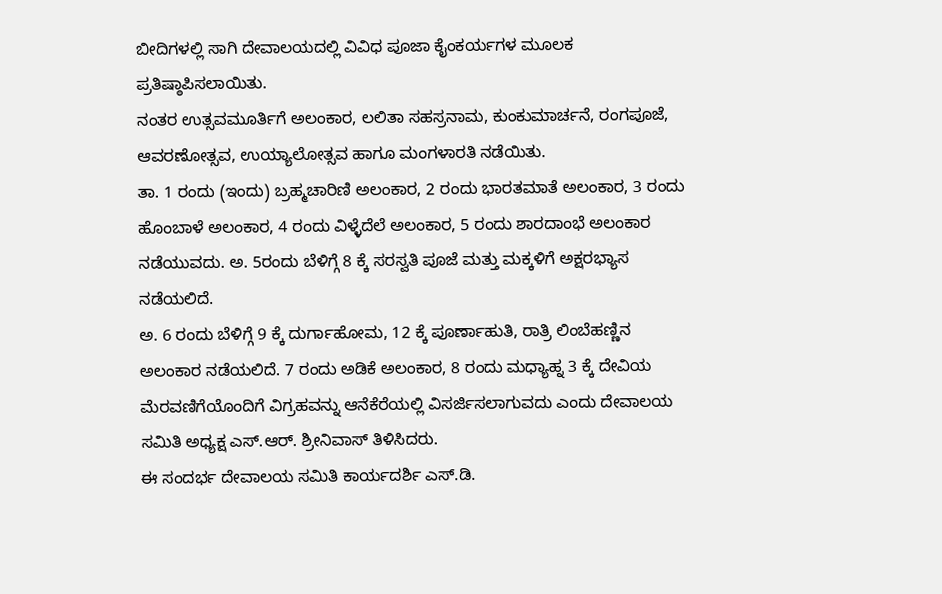ಬೀದಿಗಳಲ್ಲಿ ಸಾಗಿ ದೇವಾಲಯದಲ್ಲಿ ವಿವಿಧ ಪೂಜಾ ಕೈಂಕರ್ಯಗಳ ಮೂಲಕ ಪ್ರತಿಷ್ಠಾಪಿಸಲಾಯಿತು.
ನಂತರ ಉತ್ಸವಮೂರ್ತಿಗೆ ಅಲಂಕಾರ, ಲಲಿತಾ ಸಹಸ್ರನಾಮ, ಕುಂಕುಮಾರ್ಚನೆ, ರಂಗಪೂಜೆ, ಆವರಣೋತ್ಸವ, ಉಯ್ಯಾಲೋತ್ಸವ ಹಾಗೂ ಮಂಗಳಾರತಿ ನಡೆಯಿತು.
ತಾ. 1 ರಂದು (ಇಂದು) ಬ್ರಹ್ಮಚಾರಿಣಿ ಅಲಂಕಾರ, 2 ರಂದು ಭಾರತಮಾತೆ ಅಲಂಕಾರ, 3 ರಂದು ಹೊಂಬಾಳೆ ಅಲಂಕಾರ, 4 ರಂದು ವಿಳ್ಳೆದೆಲೆ ಅಲಂಕಾರ, 5 ರಂದು ಶಾರದಾಂಭೆ ಅಲಂಕಾರ ನಡೆಯುವದು. ಅ. 5ರಂದು ಬೆಳಿಗ್ಗೆ 8 ಕ್ಕೆ ಸರಸ್ವತಿ ಪೂಜೆ ಮತ್ತು ಮಕ್ಕಳಿಗೆ ಅಕ್ಷರಭ್ಯಾಸ ನಡೆಯಲಿದೆ.
ಅ. 6 ರಂದು ಬೆಳಿಗ್ಗೆ 9 ಕ್ಕೆ ದುರ್ಗಾಹೋಮ, 12 ಕ್ಕೆ ಪೂರ್ಣಾಹುತಿ, ರಾತ್ರಿ ಲಿಂಬೆಹಣ್ಣಿನ ಅಲಂಕಾರ ನಡೆಯಲಿದೆ. 7 ರಂದು ಅಡಿಕೆ ಅಲಂಕಾರ, 8 ರಂದು ಮಧ್ಯಾಹ್ನ 3 ಕ್ಕೆ ದೇವಿಯ ಮೆರವಣಿಗೆಯೊಂದಿಗೆ ವಿಗ್ರಹವನ್ನು ಆನೆಕೆರೆಯಲ್ಲಿ ವಿಸರ್ಜಿಸಲಾಗುವದು ಎಂದು ದೇವಾಲಯ ಸಮಿತಿ ಅಧ್ಯಕ್ಷ ಎಸ್.ಆರ್. ಶ್ರೀನಿವಾಸ್ ತಿಳಿಸಿದರು.
ಈ ಸಂದರ್ಭ ದೇವಾಲಯ ಸಮಿತಿ ಕಾರ್ಯದರ್ಶಿ ಎಸ್.ಡಿ.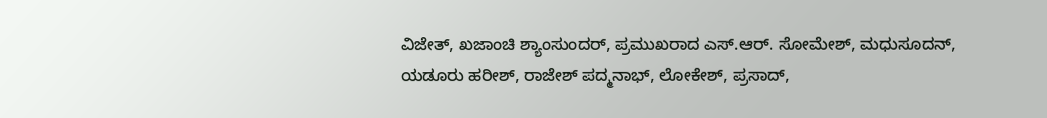ವಿಜೇತ್, ಖಜಾಂಚಿ ಶ್ಯಾಂಸುಂದರ್, ಪ್ರಮುಖರಾದ ಎಸ್.ಆರ್. ಸೋಮೇಶ್, ಮಧುಸೂದನ್, ಯಡೂರು ಹರೀಶ್, ರಾಜೇಶ್ ಪದ್ಮನಾಭ್, ಲೋಕೇಶ್, ಪ್ರಸಾದ್,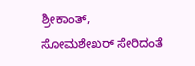ಶ್ರೀಕಾಂತ್, ಸೋಮಶೇಖರ್ ಸೇರಿದಂತೆ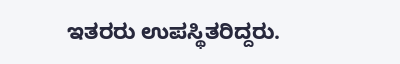ಇತರರು ಉಪಸ್ಥಿತರಿದ್ದರು.